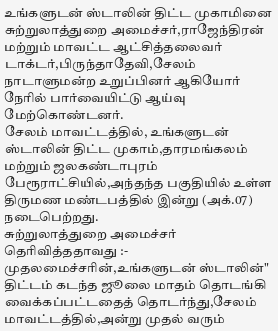உங்களுடன் ஸ்டாலின் திட்ட முகாமினை சுற்றுலாத்துறை அமைச்சர்,ராஜேந்திரன் மற்றும் மாவட்ட ஆட்சித்தலைவர் டாக்டர்,பிருந்தாதேவி,சேலம் நாடாளுமன்ற உறுப்பினர் ஆகியோர் நேரில் பார்வையிட்டு ஆய்வு மேற்கொண்டனர்.
சேலம் மாவட்டத்தில், உங்களுடன் ஸ்டாலின் திட்ட முகாம்,தாரமங்கலம் மற்றும் ஜலகண்டாபுரம் பேரூராட்சியில்,அந்தந்த பகுதியில் உள்ள திருமண மண்டபத்தில் இன்று (அக்.07) நடைபெற்றது.
சுற்றுலாத்துறை அமைச்சர் தெரிவித்ததாவது :-
முதலமைச்சரின்,உங்களுடன் ஸ்டாலின்" திட்டம் கடந்த ஜூலை மாதம் தொடங்கி வைக்கப்பட்டதைத் தொடர்ந்து,சேலம் மாவட்டத்தில்,அன்று முதல் வரும்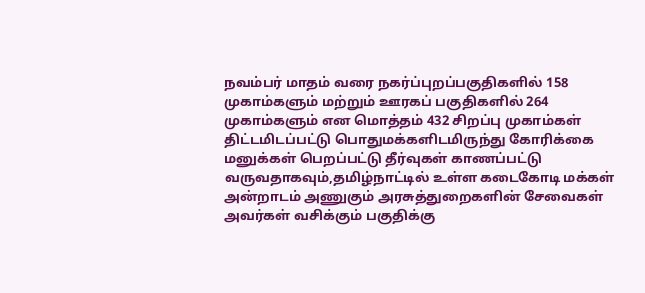நவம்பர் மாதம் வரை நகர்ப்புறப்பகுதிகளில் 158 முகாம்களும் மற்றும் ஊரகப் பகுதிகளில் 264 முகாம்களும் என மொத்தம் 432 சிறப்பு முகாம்கள் திட்டமிடப்பட்டு பொதுமக்களிடமிருந்து கோரிக்கை மனுக்கள் பெறப்பட்டு தீர்வுகள் காணப்பட்டு வருவதாகவும்,தமிழ்நாட்டில் உள்ள கடைகோடி மக்கள் அன்றாடம் அணுகும் அரசுத்துறைகளின் சேவைகள் அவர்கள் வசிக்கும் பகுதிக்கு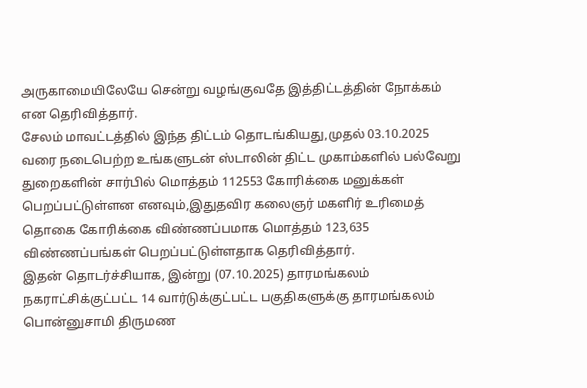அருகாமையிலேயே சென்று வழங்குவதே இத்திட்டத்தின் நோக்கம் என தெரிவித்தார்.
சேலம் மாவட்டத்தில் இந்த திட்டம் தொடங்கியது,முதல் 03.10.2025 வரை நடைபெற்ற உங்களுடன் ஸ்டாலின் திட்ட முகாம்களில் பல்வேறு துறைகளின் சார்பில் மொத்தம் 112553 கோரிக்கை மனுக்கள் பெறப்பட்டுள்ளன எனவும்,இதுதவிர கலைஞர் மகளிர் உரிமைத் தொகை கோரிக்கை விண்ணப்பமாக மொத்தம் 123,635 விண்ணப்பங்கள் பெறப்பட்டுள்ளதாக தெரிவித்தார்.
இதன் தொடர்ச்சியாக, இன்று (07.10.2025) தாரமங்கலம் நகராட்சிக்குட்பட்ட 14 வார்டுக்குட்பட்ட பகுதிகளுக்கு தாரமங்கலம் பொன்னுசாமி திருமண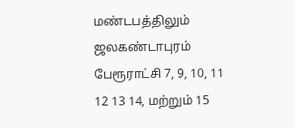மண்டபத்திலும் ஜலகண்டாபுரம் பேரூராட்சி 7, 9, 10, 11 12 13 14, மற்றும் 15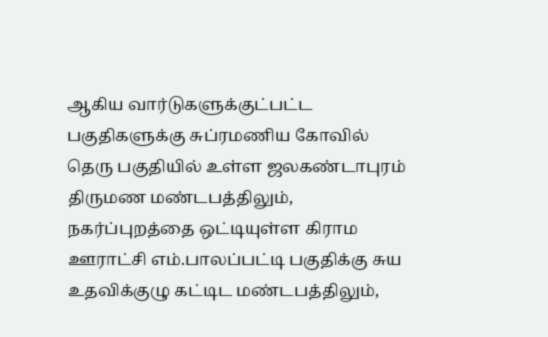ஆகிய வார்டுகளுக்குட்பட்ட பகுதிகளுக்கு சுப்ரமணிய கோவில் தெரு பகுதியில் உள்ள ஜலகண்டாபுரம் திருமண மண்டபத்திலும், நகர்ப்புறத்தை ஒட்டியுள்ள கிராம ஊராட்சி எம்.பாலப்பட்டி பகுதிக்கு சுய உதவிக்குழு கட்டிட மண்டபத்திலும்,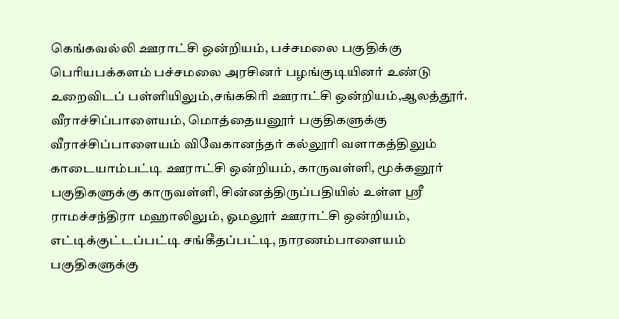கெங்கவல்லி ஊராட்சி ஒன்றியம், பச்சமலை பகுதிக்கு பெரியபக்களம் பச்சமலை அரசினர் பழங்குடியினர் உண்டு உறைவிடப் பள்ளியிலும்,சங்ககிரி ஊராட்சி ஒன்றியம்,ஆலத்தூர். வீராச்சிப்பாளையம், மொத்தையனூர் பகுதிகளுக்கு வீராச்சிப்பாளையம் விவேகானந்தர் கல்லூரி வளாகத்திலும் காடையாம்பட்டி ஊராட்சி ஒன்றியம், காருவள்ளி, மூக்கனூர் பகுதிகளுக்கு காருவள்ளி, சின்னத்திருப்பதியில் உள்ள ஸ்ரீ ராமச்சந்திரா மஹாலிலும், ஓமலூர் ஊராட்சி ஒன்றியம், எட்டிக்குட்டப்பட்டி சங்கீதப்பட்டி, நாரணம்பாளையம் பகுதிகளுக்கு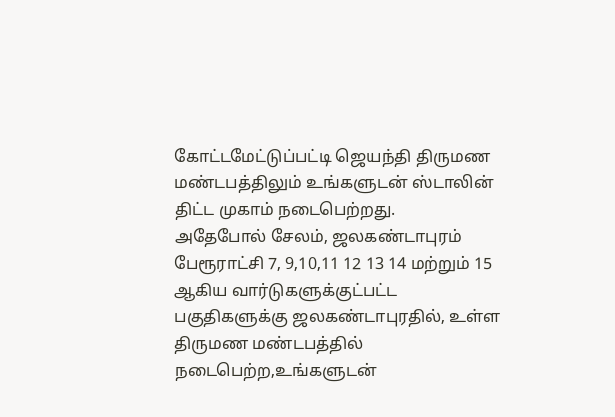கோட்டமேட்டுப்பட்டி ஜெயந்தி திருமண மண்டபத்திலும் உங்களுடன் ஸ்டாலின் திட்ட முகாம் நடைபெற்றது.
அதேபோல் சேலம், ஜலகண்டாபுரம் பேரூராட்சி 7, 9,10,11 12 13 14 மற்றும் 15 ஆகிய வார்டுகளுக்குட்பட்ட பகுதிகளுக்கு ஜலகண்டாபுரதில், உள்ள திருமண மண்டபத்தில் நடைபெற்ற,உங்களுடன்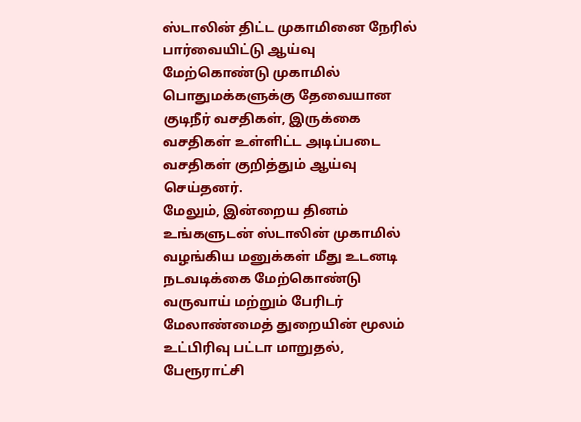ஸ்டாலின் திட்ட முகாமினை நேரில் பார்வையிட்டு ஆய்வு மேற்கொண்டு முகாமில் பொதுமக்களுக்கு தேவையான குடிநீர் வசதிகள், இருக்கை வசதிகள் உள்ளிட்ட அடிப்படை வசதிகள் குறித்தும் ஆய்வு செய்தனர்.
மேலும், இன்றைய தினம் உங்களுடன் ஸ்டாலின் முகாமில் வழங்கிய மனுக்கள் மீது உடனடி நடவடிக்கை மேற்கொண்டு வருவாய் மற்றும் பேரிடர் மேலாண்மைத் துறையின் மூலம் உட்பிரிவு பட்டா மாறுதல், பேரூராட்சி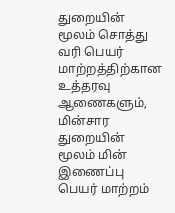துறையின் மூலம் சொத்து வரி பெயர் மாற்றத்திற்கான உத்தரவு ஆணைகளும், மின்சார துறையின் மூலம் மின் இணைப்பு பெயர் மாற்றம்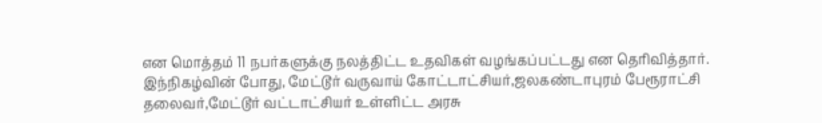என மொத்தம் 11 நபர்களுக்கு நலத்திட்ட உதவிகள் வழங்கப்பட்டது என தெரிவித்தார்.
இந்நிகழ்வின் போது, மேட்டூர் வருவாய் கோட்டாட்சியர்,ஜலகண்டாபுரம் பேரூராட்சி தலைவர்,மேட்டூர் வட்டாட்சியர் உள்ளிட்ட அரசு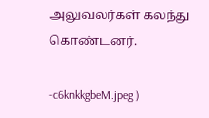அலுவலர்கள் கலந்து கொண்டனர்.

-c6knkkgbeM.jpeg )